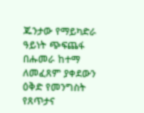ጁንታው የማይካድራ ዓይነት ጭፍጨፋ በሑመራ ከተማ ለመፈጸም ያቀደውን ዕቅድ የመንግስት የጸጥታና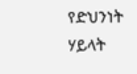የድህንነት ሃይላት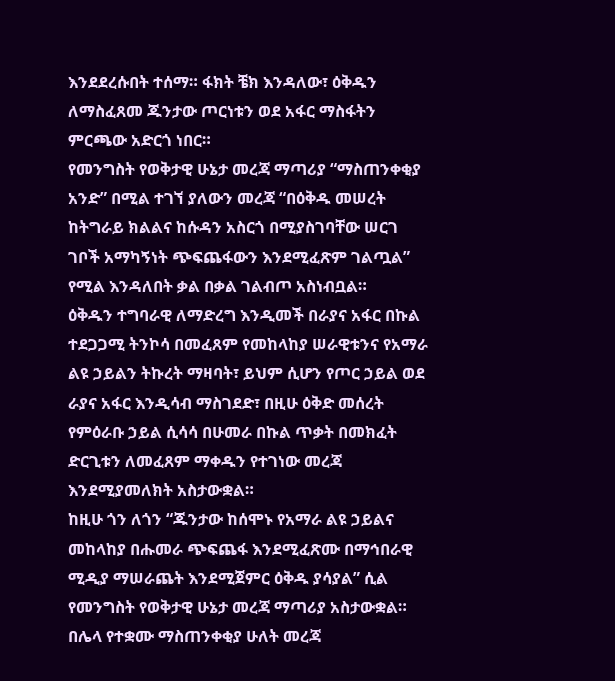እንደደረሱበት ተሰማ። ፋክት ቼክ እንዳለው፣ ዕቅዱን ለማስፈጸመ ጁንታው ጦርነቱን ወደ አፋር ማስፋትን ምርጫው አድርጎ ነበር።
የመንግስት የወቅታዊ ሁኔታ መረጃ ማጣሪያ “ማስጠንቀቂያ አንድ” በሚል ተገኘ ያለውን መረጃ “በዕቅዱ መሠረት ከትግራይ ክልልና ከሱዳን አስርጎ በሚያስገባቸው ሠርገ ገቦች አማካኝነት ጭፍጨፋውን እንደሚፈጽም ገልጧል” የሚል እንዳለበት ቃል በቃል ገልብጦ አስነብቧል።
ዕቅዱን ተግባራዊ ለማድረግ እንዲመች በራያና አፋር በኩል ተደጋጋሚ ትንኮሳ በመፈጸም የመከላከያ ሠራዊቱንና የአማራ ልዩ ኃይልን ትኩረት ማዛባት፣ ይህም ሲሆን የጦር ኃይል ወደ ራያና አፋር እንዲሳብ ማስገደድ፣ በዚሁ ዕቅድ መሰረት የምዕራቡ ኃይል ሲሳሳ በሁመራ በኩል ጥቃት በመክፈት ድርጊቱን ለመፈጸም ማቀዱን የተገነው መረጃ እንደሚያመለክት አስታውቋል።
ከዚሁ ጎን ለጎን “ጁንታው ከሰሞኑ የአማራ ልዩ ኃይልና መከላከያ በሑመራ ጭፍጨፋ እንደሚፈጽሙ በማኅበራዊ ሚዲያ ማሠራጨት እንደሚጀምር ዕቅዱ ያሳያል” ሲል የመንግስት የወቅታዊ ሁኔታ መረጃ ማጣሪያ አስታውቋል።
በሌላ የተቋሙ ማስጠንቀቂያ ሁለት መረጃ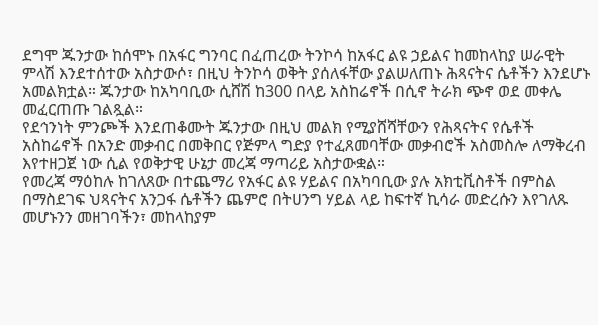ደግሞ ጁንታው ከሰሞኑ በአፋር ግንባር በፈጠረው ትንኮሳ ከአፋር ልዩ ኃይልና ከመከላከያ ሠራዊት ምላሽ እንደተሰተው አስታውሶ፣ በዚህ ትንኮሳ ወቅት ያሰለፋቸው ያልሠለጠኑ ሕጻናትና ሴቶችን እንደሆኑ አመልክቷል። ጁንታው ከአካባቢው ሲሸሽ ከ300 በላይ አስከሬኖች በሲኖ ትራክ ጭኖ ወደ መቀሌ መፈርጠጡ ገልጿል።
የደኅንነት ምንጮች እንደጠቆሙት ጁንታው በዚህ መልክ የሚያሸሻቸውን የሕጻናትና የሴቶች አስከሬኖች በአንድ መቃብር በመቅበር የጅምላ ግድያ የተፈጸመባቸው መቃብሮች አስመስሎ ለማቅረብ እየተዘጋጀ ነው ሲል የወቅታዊ ሁኔታ መረጃ ማጣሪይ አስታውቋል።
የመረጃ ማዕከሉ ከገለጸው በተጨማሪ የአፋር ልዩ ሃይልና በአካባቢው ያሉ አክቲቪስቶች በምስል በማስደገፍ ህጻናትና አንጋፋ ሴቶችን ጨምሮ በትሀንግ ሃይል ላይ ከፍተኛ ኪሳራ መድረሱን እየገለጹ መሆኑንን መዘገባችን፣ መከላከያም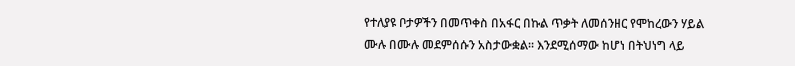የተለያዩ ቦታዎችን በመጥቀስ በአፋር በኩል ጥቃት ለመሰንዘር የሞከረውን ሃይል ሙሉ በሙሉ መደምሰሱን አስታውቋል። እንደሚሰማው ከሆነ በትህነግ ላይ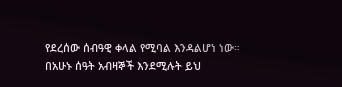የደረሰው ሰብዓዊ ቀላል የሚባል እንዳልሆነ ነው።
በአሁኑ ሰዓት አብዛኞች እንደሚሉት ይህ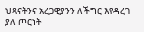ህጻናትንና አረጋዊያንን ለችግር እየዳረገ ያለ ጦርነት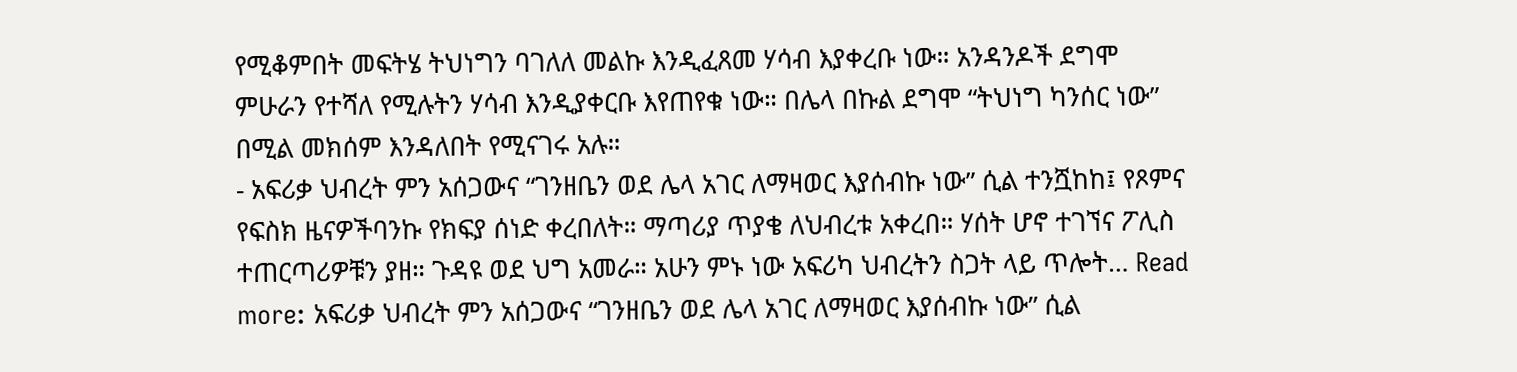የሚቆምበት መፍትሄ ትህነግን ባገለለ መልኩ እንዲፈጸመ ሃሳብ እያቀረቡ ነው። አንዳንዶች ደግሞ ምሁራን የተሻለ የሚሉትን ሃሳብ እንዲያቀርቡ እየጠየቁ ነው። በሌላ በኩል ደግሞ “ትህነግ ካንሰር ነው” በሚል መክሰም እንዳለበት የሚናገሩ አሉ።
- አፍሪቃ ህብረት ምን አሰጋውና “ገንዘቤን ወደ ሌላ አገር ለማዛወር እያሰብኩ ነው” ሲል ተንሿከከ፤ የጾምና የፍስክ ዜናዎችባንኩ የክፍያ ሰነድ ቀረበለት። ማጣሪያ ጥያቄ ለህብረቱ አቀረበ። ሃሰት ሆኖ ተገኘና ፖሊስ ተጠርጣሪዎቹን ያዘ። ጉዳዩ ወደ ህግ አመራ። አሁን ምኑ ነው አፍሪካ ህብረትን ስጋት ላይ ጥሎት… Read more: አፍሪቃ ህብረት ምን አሰጋውና “ገንዘቤን ወደ ሌላ አገር ለማዛወር እያሰብኩ ነው” ሲል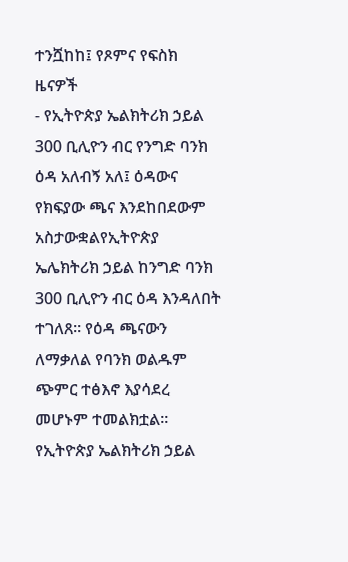ተንሿከከ፤ የጾምና የፍስክ ዜናዎች
- የኢትዮጵያ ኤልክትሪክ ኃይል 300 ቢሊዮን ብር የንግድ ባንክ ዕዳ አለብኝ አለ፤ ዕዳውና የክፍያው ጫና እንደከበደውም አስታውቋልየኢትዮጵያ ኤሌክትሪክ ኃይል ከንግድ ባንክ 300 ቢሊዮን ብር ዕዳ እንዳለበት ተገለጸ። የዕዳ ጫናውን ለማቃለል የባንክ ወልዱም ጭምር ተፅእኖ እያሳደረ መሆኑም ተመልክቷል። የኢትዮጵያ ኤልክትሪክ ኃይል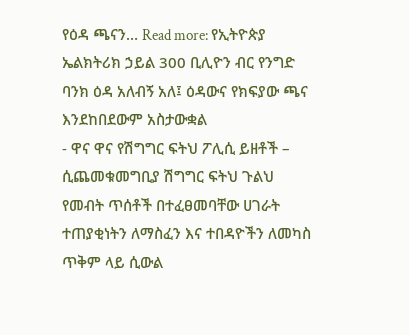የዕዳ ጫናን… Read more: የኢትዮጵያ ኤልክትሪክ ኃይል 300 ቢሊዮን ብር የንግድ ባንክ ዕዳ አለብኝ አለ፤ ዕዳውና የክፍያው ጫና እንደከበደውም አስታውቋል
- ዋና ዋና የሽግግር ፍትህ ፖሊሲ ይዘቶች – ሲጨመቁመግቢያ ሽግግር ፍትህ ጉልህ የመብት ጥሰቶች በተፈፀመባቸው ሀገራት ተጠያቂነትን ለማስፈን እና ተበዳዮችን ለመካስ ጥቅም ላይ ሲውል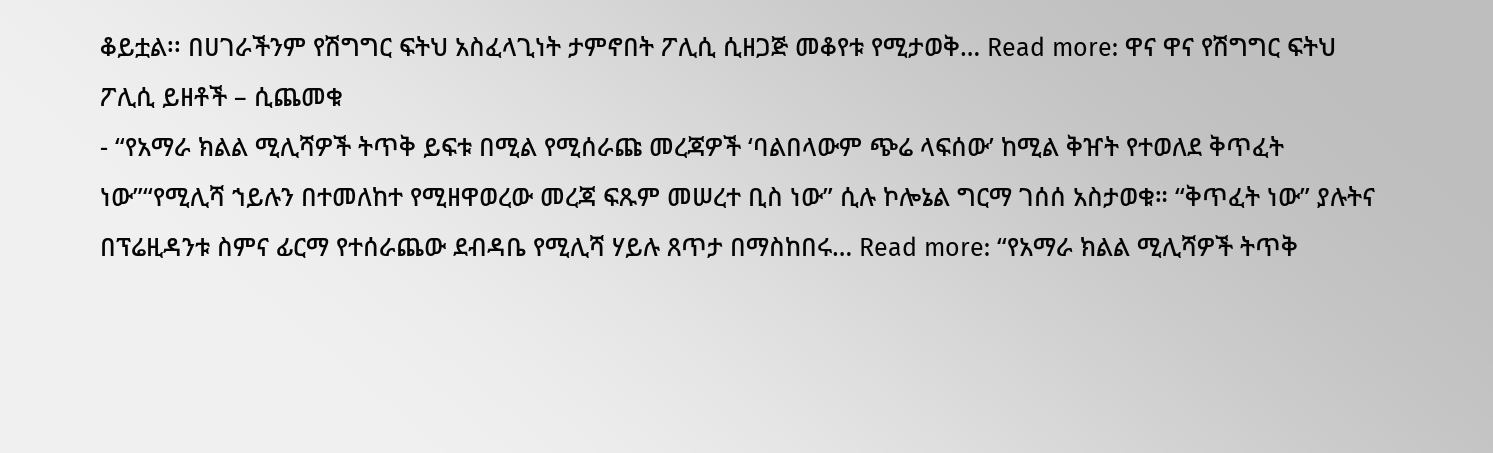ቆይቷል፡፡ በሀገራችንም የሽግግር ፍትህ አስፈላጊነት ታምኖበት ፖሊሲ ሲዘጋጅ መቆየቱ የሚታወቅ… Read more: ዋና ዋና የሽግግር ፍትህ ፖሊሲ ይዘቶች – ሲጨመቁ
- “የአማራ ክልል ሚሊሻዎች ትጥቅ ይፍቱ በሚል የሚሰራጩ መረጃዎች ‘ባልበላውም ጭሬ ላፍሰው’ ከሚል ቅዠት የተወለደ ቅጥፈት ነው”“የሚሊሻ ኀይሉን በተመለከተ የሚዘዋወረው መረጃ ፍጹም መሠረተ ቢስ ነው” ሲሉ ኮሎኔል ግርማ ገሰሰ አስታወቁ። “ቅጥፈት ነው” ያሉትና በፕሬዚዳንቱ ስምና ፊርማ የተሰራጨው ደብዳቤ የሚሊሻ ሃይሉ ጸጥታ በማስከበሩ… Read more: “የአማራ ክልል ሚሊሻዎች ትጥቅ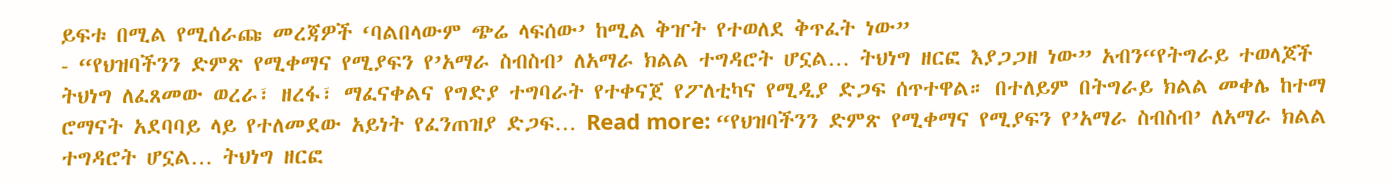ይፍቱ በሚል የሚሰራጩ መረጃዎች ‘ባልበላውም ጭሬ ላፍሰው’ ከሚል ቅዠት የተወለደ ቅጥፈት ነው”
- “የህዝባችንን ድምጽ የሚቀማና የሚያፍን የ’አማራ ስብስብ’ ለአማራ ክልል ተግዳሮት ሆኗል… ትህነግ ዘርፎ እያጋጋዘ ነው” አብን“የትግራይ ተወላጆች ትህነግ ለፈጸመው ወረራ፣ ዘረፋ፣ ማፈናቀልና የግድያ ተግባራት የተቀናጀ የፖለቲካና የሚዲያ ድጋፍ ሰጥተዋል። በተለይም በትግራይ ክልል መቀሌ ከተማ ሮማናት አደባባይ ላይ የተለመደው አይነት የፈንጠዝያ ድጋፍ… Read more: “የህዝባችንን ድምጽ የሚቀማና የሚያፍን የ’አማራ ስብስብ’ ለአማራ ክልል ተግዳሮት ሆኗል… ትህነግ ዘርፎ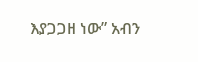እያጋጋዘ ነው” አብን